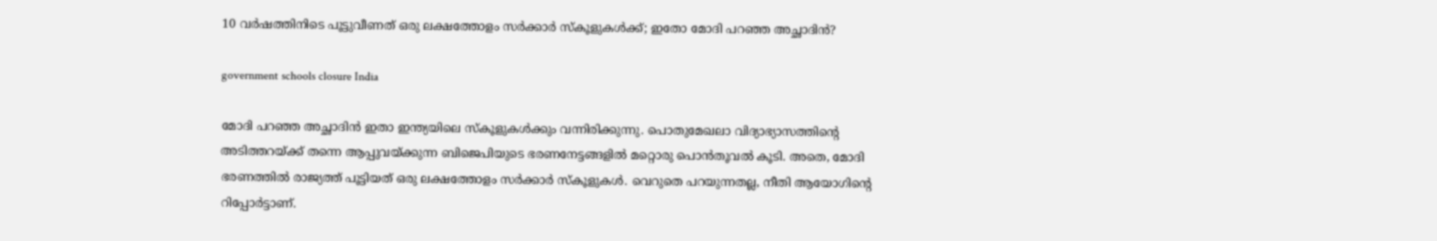10 വർഷത്തിനിടെ പൂട്ടുവീണത് ഒരു ലക്ഷത്തോളം സർക്കാർ സ്കൂളുകള്‍ക്ക്; ഇതോ മോദി പറഞ്ഞ അച്ഛാദിൻ?

government schools closure India

മോദി പറഞ്ഞ അച്ഛാദിൻ ഇതാ ഇന്ത്യയിലെ സ്കൂളുകൾക്കും വന്നിരിക്കുന്നു. പൊതുമേഖലാ വിദ്യാഭ്യാസത്തിന്റെ അടിത്തറയ്ക്ക് തന്നെ ആപ്പുവയ്ക്കുന്ന ബിജെപിയുടെ ഭരണനേട്ടങ്ങളിൽ മറ്റൊരു പൊൻതൂവൽ കൂടി. അതെ, മോദി ഭരണത്തിൽ രാജ്യത്ത്‌ പൂട്ടിയത് ഒരു ലക്ഷത്തോളം സർക്കാർ സ്‌കൂളുകൾ. വെറുതെ പറയുന്നതല്ല, നീതി ആയോഗിന്റെ റിപ്പോർട്ടാണ്.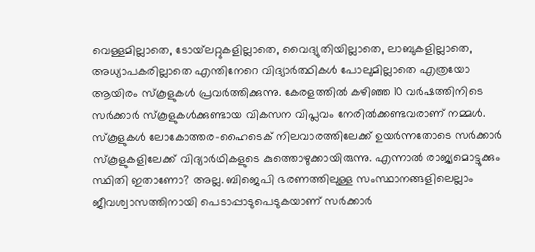വെള്ളമില്ലാതെ, ടോയ്‌ലറ്റുകളില്ലാതെ, വൈദ്യുതിയില്ലാതെ, ലാബുകളില്ലാതെ, അധ്യാപകരില്ലാതെ എന്തിനേറെ വിദ്യാർത്ഥികൾ പോലുമില്ലാതെ എത്രയോ ആയിരം സ്കൂളുകൾ പ്രവർത്തിക്കുന്നു. കേരളത്തിൽ കഴിഞ്ഞ 10 വർഷത്തിനിടെ സർക്കാർ സ്കൂളുകൾക്കുണ്ടായ വികസന വിപ്ലവം നേരിൽക്കണ്ടവരാണ് നമ്മൾ. സ്കൂളുകൾ ലോകോത്തര-ഹൈടെക് നിലവാരത്തിലേക്ക് ഉയർന്നതോടെ സർക്കാർ സ്കൂളുകളിലേക്ക് വിദ്യാർഥികളുടെ കുത്തൊഴുക്കായിരുന്നു. എന്നാൽ രാജ്യമൊട്ടുക്കും സ്ഥിതി ഇതാണോ? അല്ല. ബിജെപി ഭരണത്തിലുള്ള സംസ്ഥാനങ്ങളിലെല്ലാം ജീവശ്വാസത്തിനായി പെടാപ്പാടുപെടുകയാണ് സർക്കാർ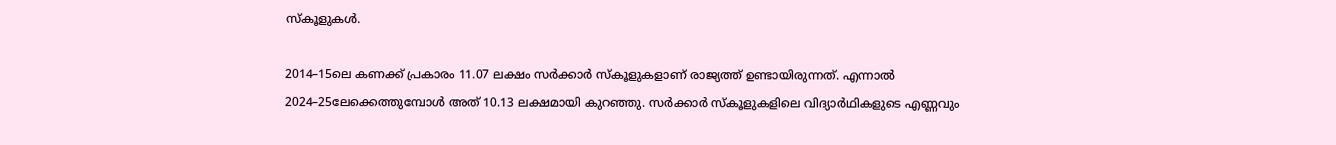സ്കൂളുകൾ.

2014–15ലെ കണക്ക് പ്രകാരം 11.07 ലക്ഷം സർക്കാർ സ്‌ക‍ൂളുകളാണ് രാജ്യത്ത് ഉണ്ടായിരുന്നത്‌. എന്നാൽ 2024–25ലേക്കെത്തുമ്പോൾ അത് 10.13 ലക്ഷമായി കുറഞ്ഞു. സർക്കാർ സ്കൂളുകളിലെ വിദ്യാർഥികളുടെ എണ്ണവും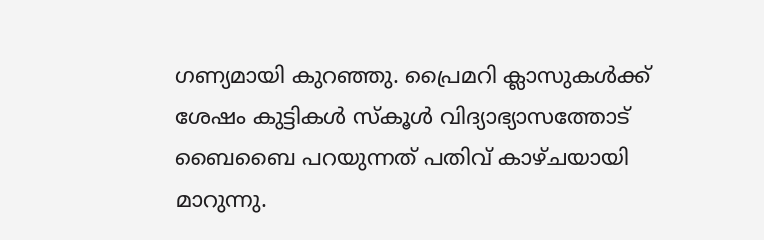ഗണ്യമായി കുറഞ്ഞു. പ്രൈമറി ക്ലാസുകൾക്ക് ശേഷം കുട്ടികൾ സ്കൂൾ വിദ്യാഭ്യാസത്തോട് ബൈബൈ പറയുന്നത് പതിവ് കാഴ്ചയായി മാറുന്നു.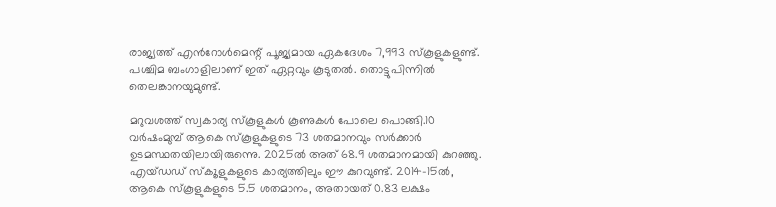രാജ്യത്ത് എൻറോൾമെന്റ് പൂജ്യമായ ഏകദേശം 7,993 സ്കൂളുകളുണ്ട്. പശ്ചിമ ബംഗാളിലാണ് ഇത് ഏറ്റവും കൂടുതൽ. തൊട്ടുപിന്നിൽ തെലങ്കാനയുമുണ്ട്.

മറുവശത്ത് സ്വകാര്യ സ്കൂളുകൾ കൂണുകൾ പോലെ പൊങ്ങി.10 വർഷംമുമ്പ്‌ ആകെ സ്‌കൂളുകളുടെ 73 ശതമാനവും സർക്കാർ ഉടമസ്ഥതയിലായിരുന്നെു. 2025ൽ അത്‌ 68.9 ശതമാനമായി കുറഞ്ഞു. എയ്‌ഡഡ്‌ സ്‌ക‍‍‍ൂളുകളുടെ കാര്യത്തിലും ഈ കുറവുണ്ട്. 2014–15ൽ, ആകെ സ്‌കൂളുകളുടെ 5.5 ശതമാനം, അതായത് 0.83 ലക്ഷം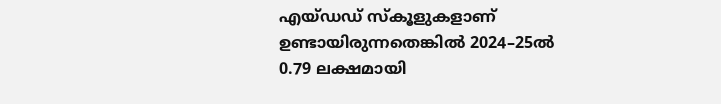എയ്‌ഡഡ്‌ സ്‌കൂളുകളാണ് ഉണ്ടായിരുന്നതെങ്കിൽ 2024–25ൽ 0.79 ലക്ഷമായി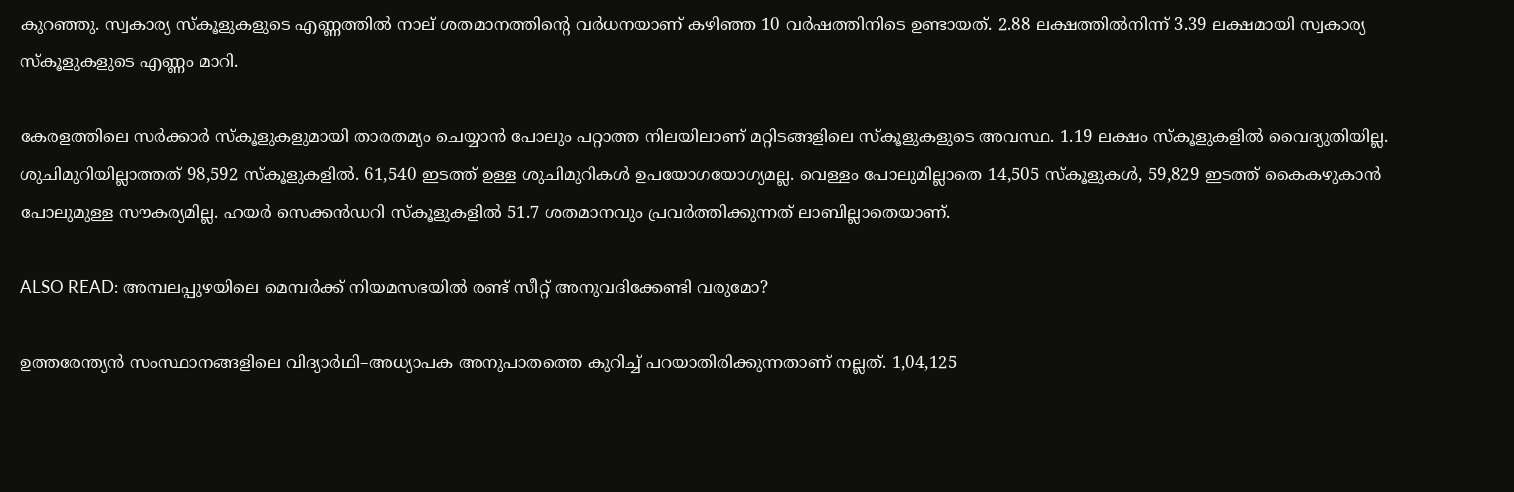കുറഞ്ഞു. സ്വകാര്യ സ്‌ക‍ൂളുകളുടെ എണ്ണത്തിൽ നാല്‌ ശതമാനത്തിന്റെ വർധനയാണ് കഴിഞ്ഞ 10 വ‌ർഷത്തിനിടെ ഉണ്ടായത്. 2.88 ലക്ഷത്തിൽനിന്ന്‌ 3.39 ലക്ഷമായി സ്വകാര്യ സ്‌കൂളുകളുടെ എണ്ണം മാറി.

കേരളത്തിലെ സർക്കാർ സ്കൂളുകളുമായി താരതമ്യം ചെയ്യാൻ പോലും പറ്റാത്ത നിലയിലാണ് മറ്റിടങ്ങളിലെ സ്കൂളുകളുടെ അവസ്ഥ. 1.19 ലക്ഷം സ്‌കൂളുകളിൽ വൈദ്യുതിയില്ല. ശുചിമുറിയില്ലാത്തത് 98,592 സ്‌കൂളുകളിൽ. 61,540 ഇടത്ത്‌ ഉള്ള ശുചിമുറികൾ ഉപയോഗയോഗ്യമല്ല. വെള്ളം പോലുമില്ലാതെ 14,505 സ്കൂളുകൾ, 59,829 ഇടത്ത്‌ കൈകഴുകാൻ പോലുമുള്ള സ‍ൗകര്യമില്ല. ഹയർ സെക്കൻഡറി സ്‌കൂ‍ളുകളിൽ 51.7 ശതമാനവും പ്രവർത്തിക്കുന്നത്‌ ലാബില്ലാതെയാണ്‌.

ALSO READ: അമ്പലപ്പുഴയിലെ മെമ്പർക്ക് നിയമസഭയിൽ രണ്ട് സീറ്റ് അനുവദിക്കേണ്ടി വരുമോ?

ഉത്തരേന്ത്യൻ സംസ്ഥാനങ്ങളിലെ വിദ്യാർഥി–അധ്യാപക അനുപാതത്തെ കുറിച്ച് പറയാതിരിക്കുന്നതാണ് നല്ലത്. 1,04,125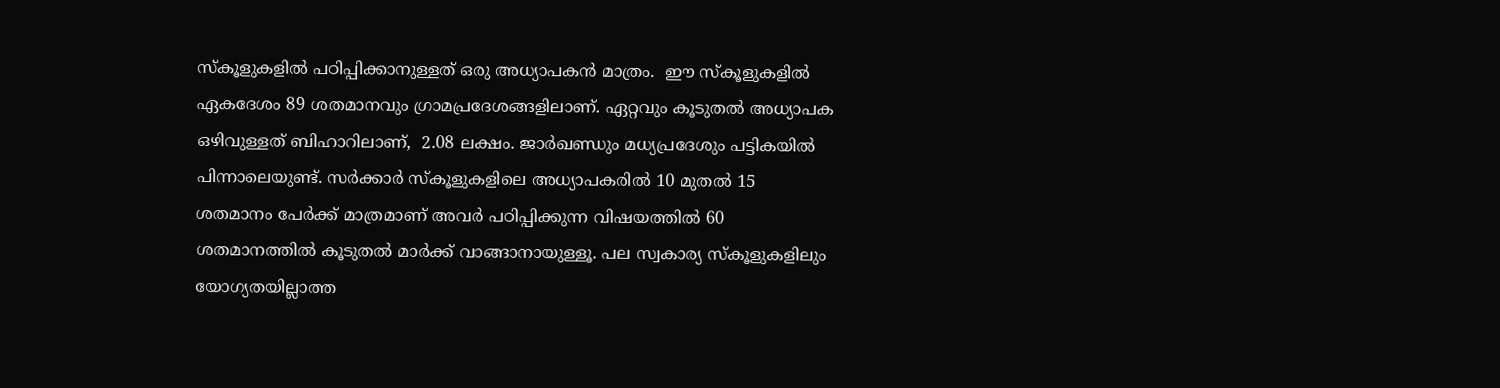സ്‌ക‍ൂ‍ളുകളിൽ പഠിപ്പിക്കാനുള്ളത് ഒരു അധ്യാപകൻ മാത്രം.  ഈ സ്കൂളുകളിൽ ഏകദേശം 89 ശതമാനവും ഗ്രാമപ്രദേശങ്ങളിലാണ്. ഏറ്റവും കൂടുതൽ അധ്യാപക ഒഴിവുള്ളത്‌ ബിഹാറിലാണ്‌,  2.08 ലക്ഷം. ജാർഖണ്ഡും മധ്യപ്രദേശും പട്ടികയിൽ പിന്നാലെയുണ്ട്. സർക്കാർ സ്കൂളുകളിലെ അധ്യാപകരിൽ 10 മുതൽ 15 ശതമാനം പേർക്ക് മാത്രമാണ് അവർ പഠിപ്പിക്കുന്ന വിഷയത്തിൽ 60 ശതമാനത്തിൽ കൂടുതൽ മാർക്ക് വാങ്ങാനായുള്ളൂ. പല സ്വകാര്യ സ്കൂളുകളിലും യോഗ്യതയില്ലാത്ത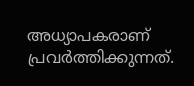അധ്യാപകരാണ് പ്രവർത്തിക്കുന്നത്.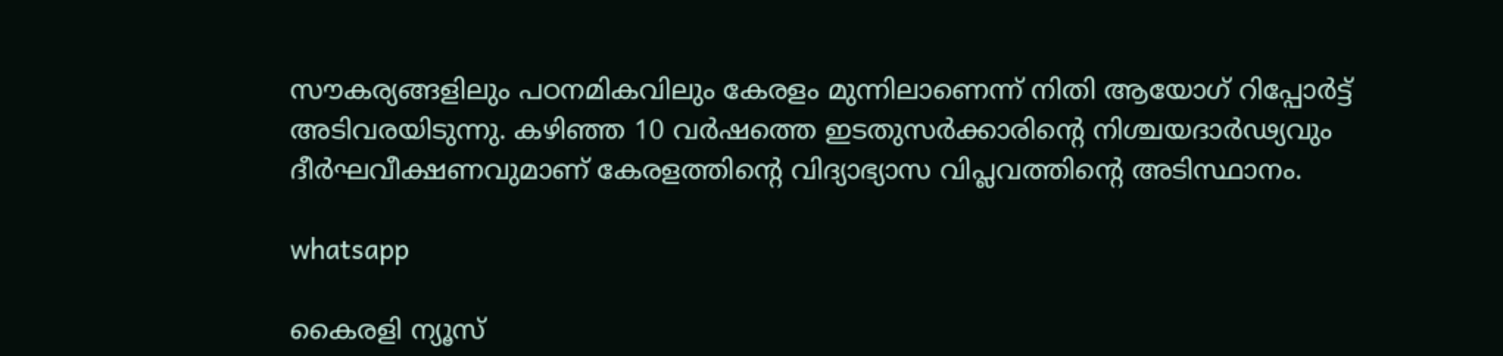സ‍ൗകര്യങ്ങളിലും പഠനമികവിലും കേരളം മുന്നിലാണെന്ന് നിതി ആയോഗ് റിപ്പോർട്ട് അടിവരയിടുന്നു. കഴിഞ്ഞ 10 വർഷത്തെ ഇടതുസർക്കാ‌രിന്റെ നിശ്ചയദാർഢ്യവും ദീർഘവീക്ഷണവുമാണ് കേരളത്തിന്റെ വിദ്യാഭ്യാസ വിപ്ലവത്തിന്റെ അടിസ്ഥാനം.

whatsapp

കൈരളി ന്യൂസ്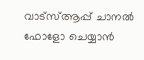വാട്‌സ്ആപ്പ് ചാനല്‍ ഫോളോ ചെയ്യാന്‍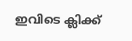ഇവിടെ ക്ലിക്ക്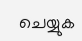ചെയ്യുക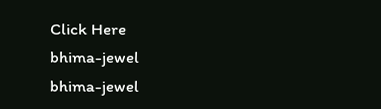Click Here
bhima-jewel
bhima-jewel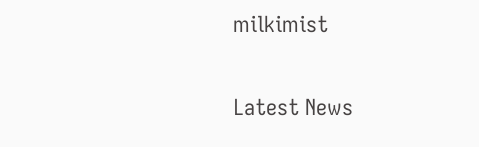milkimist

Latest News